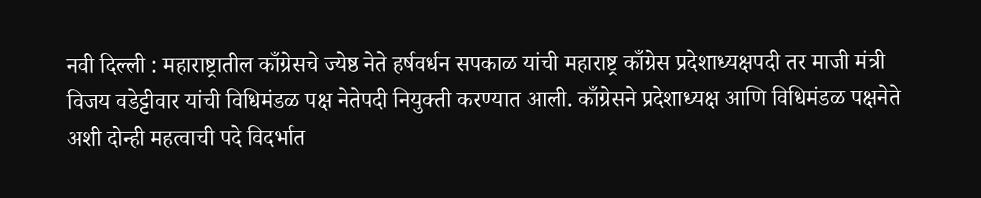नवी दिल्ली : महाराष्ट्रातील काँग्रेसचे ज्येष्ठ नेते हर्षवर्धन सपकाळ यांची महाराष्ट्र काँग्रेस प्रदेशाध्यक्षपदी तर माजी मंत्री विजय वडेट्टीवार यांची विधिमंडळ पक्ष नेतेपदी नियुक्ती करण्यात आली. काँग्रेसने प्रदेशाध्यक्ष आणि विधिमंडळ पक्षनेते अशी दोन्ही महत्वाची पदे विदर्भात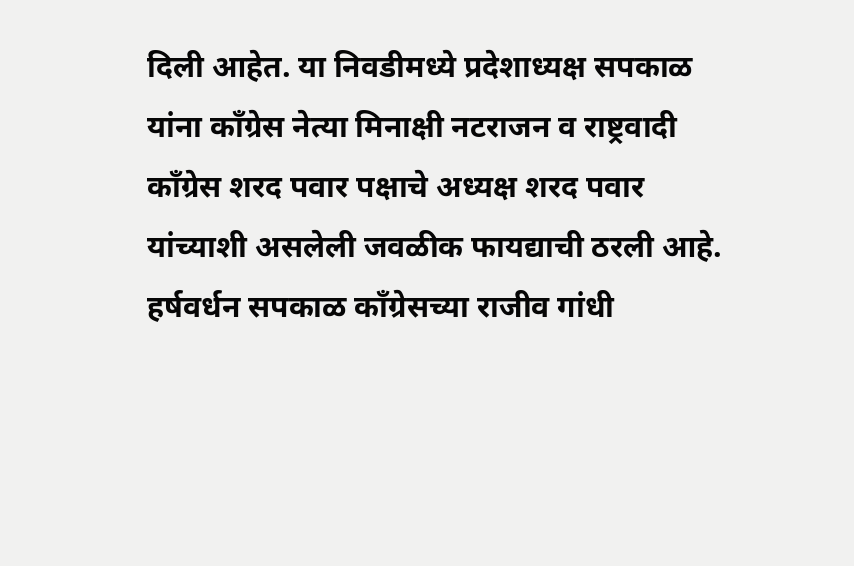दिली आहेत. या निवडीमध्ये प्रदेशाध्यक्ष सपकाळ यांना काँग्रेस नेत्या मिनाक्षी नटराजन व राष्ट्रवादी काँग्रेस शरद पवार पक्षाचे अध्यक्ष शरद पवार यांच्याशी असलेली जवळीक फायद्याची ठरली आहे.
हर्षवर्धन सपकाळ काँग्रेसच्या राजीव गांधी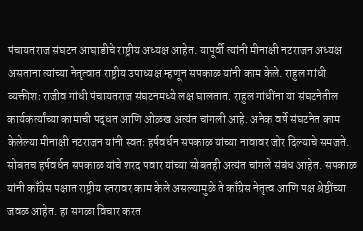पंचायतराज संघटन आघाडीचे राष्ट्रीय अध्यक्ष आहेत. यापूर्वी त्यांनी मीनाक्षी नटराजन अध्यक्ष असताना त्यांच्या नेतृत्वात राष्ट्रीय उपाध्यक्ष म्हणून सपकाळ यांनी काम केले. राहुल गांधी व्यक्तीशः राजीव गांधी पंचायतराज संघटनमध्ये लक्ष घालतात. राहुल गांधींना या संघटनेतील कार्यकर्त्यांच्या कामाची पद्धत आणि ओळख अत्यंत चांगली आहे. अनेक वर्षे संघटनेत काम केलेल्या मीनाक्षी नटराजन यांनी स्वतः हर्षवर्धन सपकाळ यांच्या नावावर जोर दिल्याचे समजते. सोबतच हर्षवर्धन सपकाळ यांचे शरद पवार यांच्या सोबतही अत्यंत चांगले संबंध आहेत. सपकाळ यांनी काँग्रेस पक्षात राष्ट्रीय स्तरावर काम केले असल्यामुळे ते काँग्रेस नेतृत्व आणि पक्ष श्रेष्ठींच्या जवळ आहेत. हा सगळा विचार करत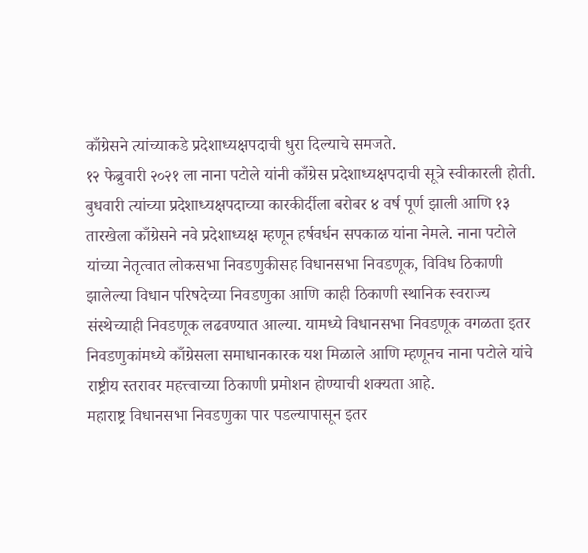काँग्रेसने त्यांच्याकडे प्रदेशाध्यक्षपदाची धुरा दिल्याचे समजते.
१२ फेब्रुवारी २०२१ ला नाना पटोले यांनी काँग्रेस प्रदेशाध्यक्षपदाची सूत्रे स्वीकारली होती. बुधवारी त्यांच्या प्रदेशाध्यक्षपदाच्या कारकीर्दीला बरोबर ४ वर्ष पूर्ण झाली आणि १३ तारखेला काँग्रेसने नवे प्रदेशाध्यक्ष म्हणून हर्षवर्धन सपकाळ यांना नेमले. नाना पटोले यांच्या नेतृत्वात लोकसभा निवडणुकीसह विधानसभा निवडणूक, विविध ठिकाणी झालेल्या विधान परिषदेच्या निवडणुका आणि काही ठिकाणी स्थानिक स्वराज्य संस्थेच्याही निवडणूक लढवण्यात आल्या. यामध्ये विधानसभा निवडणूक वगळता इतर निवडणुकांमध्ये काँग्रेसला समाधानकारक यश मिळाले आणि म्हणूनच नाना पटोले यांचे राष्ट्रीय स्तरावर महत्त्वाच्या ठिकाणी प्रमोशन होण्याची शक्यता आहे.
महाराष्ट्र विधानसभा निवडणुका पार पडल्यापासून इतर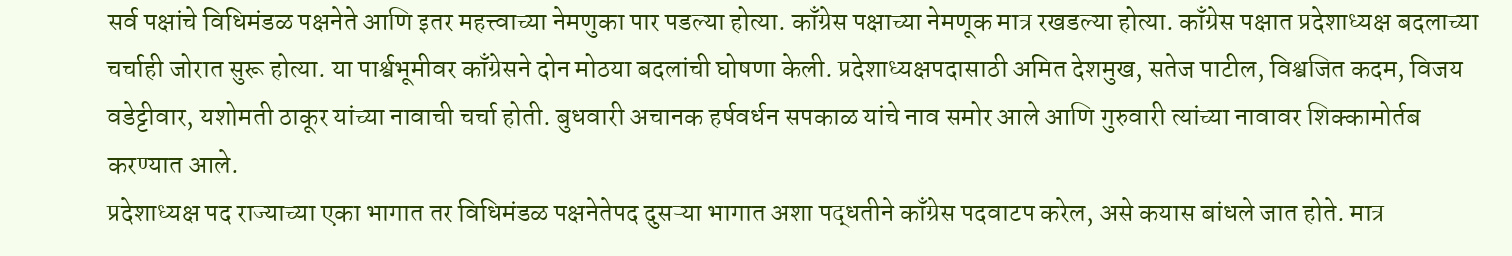सर्व पक्षांचे विधिमंडळ पक्षनेते आणि इतर महत्त्वाच्या नेमणुका पार पडल्या होत्या. काँग्रेस पक्षाच्या नेमणूक मात्र रखडल्या होत्या. काँग्रेस पक्षात प्रदेशाध्यक्ष बदलाच्या चर्चाही जोरात सुरू होत्या. या पार्श्वभूमीवर काँग्रेसने दोन मोठया बदलांची घोषणा केली. प्रदेशाध्यक्षपदासाठी अमित देशमुख, सतेज पाटील, विश्वजित कदम, विजय वडेट्टीवार, यशोमती ठाकूर यांच्या नावाची चर्चा होती. बुधवारी अचानक हर्षवर्धन सपकाळ यांचे नाव समोर आले आणि गुरुवारी त्यांच्या नावावर शिक्कामोर्तब करण्यात आले.
प्रदेशाध्यक्ष पद राज्याच्या एका भागात तर विधिमंडळ पक्षनेतेपद दुसऱ्या भागात अशा पद्धतीने काँग्रेस पदवाटप करेल, असे कयास बांधले जात होते. मात्र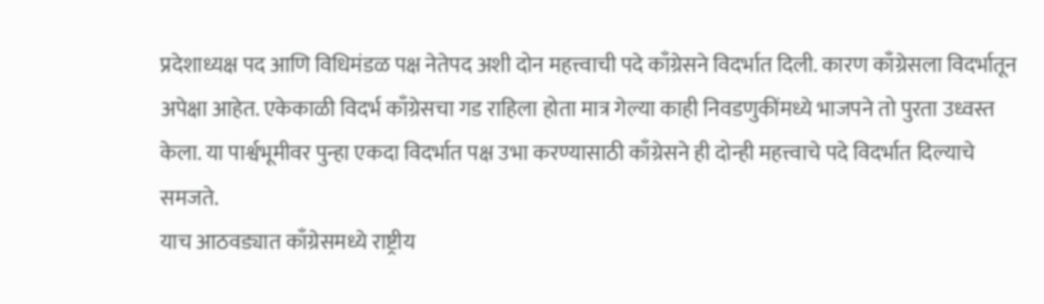प्रदेशाध्यक्ष पद आणि विधिमंडळ पक्ष नेतेपद अशी दोन महत्त्वाची पदे काँग्रेसने विदर्भात दिली. कारण काँग्रेसला विदर्भातून अपेक्षा आहेत. एकेकाळी विदर्भ काँग्रेसचा गड राहिला होता मात्र गेल्या काही निवडणुकींमध्ये भाजपने तो पुरता उध्वस्त केला. या पार्श्वभूमीवर पुन्हा एकदा विदर्भात पक्ष उभा करण्यासाठी काँग्रेसने ही दोन्ही महत्त्वाचे पदे विदर्भात दिल्याचे समजते.
याच आठवड्यात काँग्रेसमध्ये राष्ट्रीय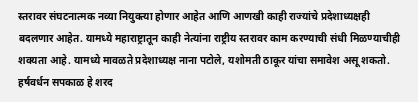स्तरावर संघटनात्मक नव्या नियुक्त्या होणार आहेत आणि आणखी काही राज्यांचे प्रदेशाध्यक्षही बदलणार आहेत. यामध्ये महाराष्ट्रातून काही नेत्यांना राष्ट्रीय स्तरावर काम करण्याची संधी मिळण्याचीही शक्यता आहे. यामध्ये मावळते प्रदेशाध्यक्ष नाना पटोले, यशोमती ठाकूर यांचा समावेश असू शकतो.
हर्षवर्धन सपकाळ हे शरद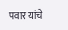पवार यांचे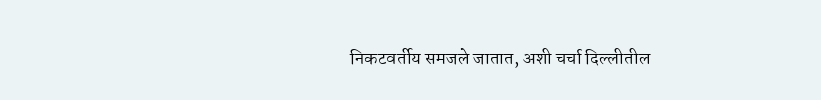निकटवर्तीय समजले जातात, अशी चर्चा दिल्लीतील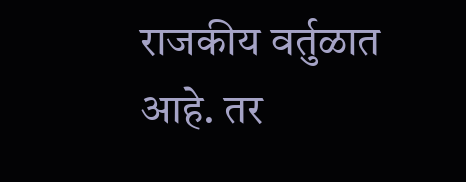राजकीय वर्तुळात आहे. तर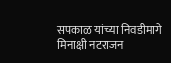सपकाळ यांच्या निवडीमागे मिनाक्षी नटराजन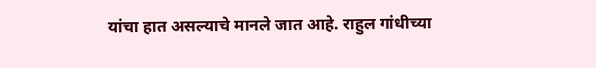यांचा हात असल्याचे मानले जात आहे. राहुल गांधीच्या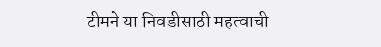टीमने या निवडीसाठी महत्वाची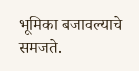भूमिका बजावल्याचे समजते.